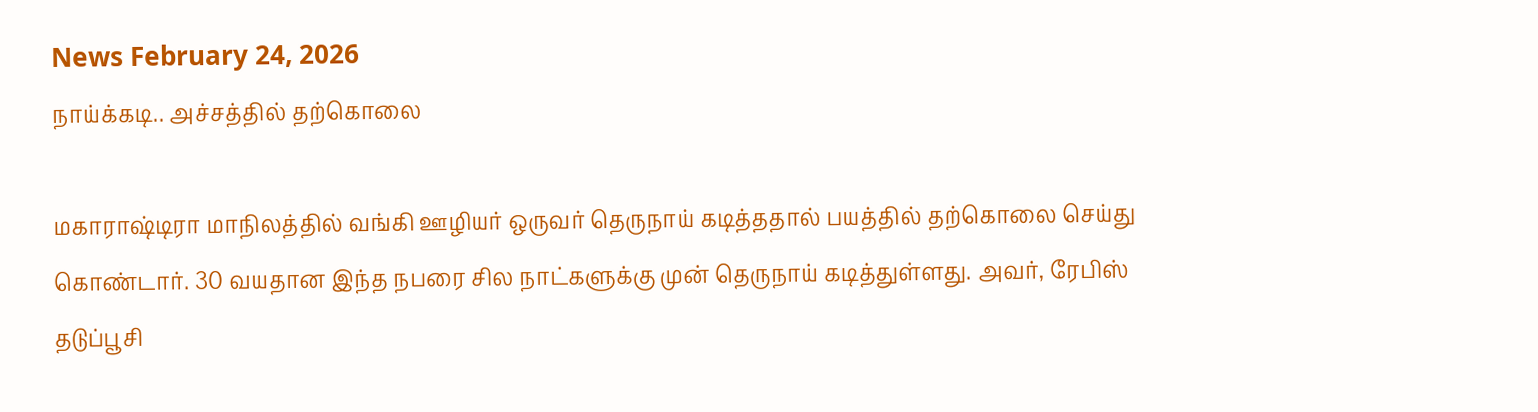News February 24, 2026
நாய்க்கடி.. அச்சத்தில் தற்கொலை

மகாராஷ்டிரா மாநிலத்தில் வங்கி ஊழியர் ஒருவர் தெருநாய் கடித்ததால் பயத்தில் தற்கொலை செய்து கொண்டார். 30 வயதான இந்த நபரை சில நாட்களுக்கு முன் தெருநாய் கடித்துள்ளது. அவர், ரேபிஸ் தடுப்பூசி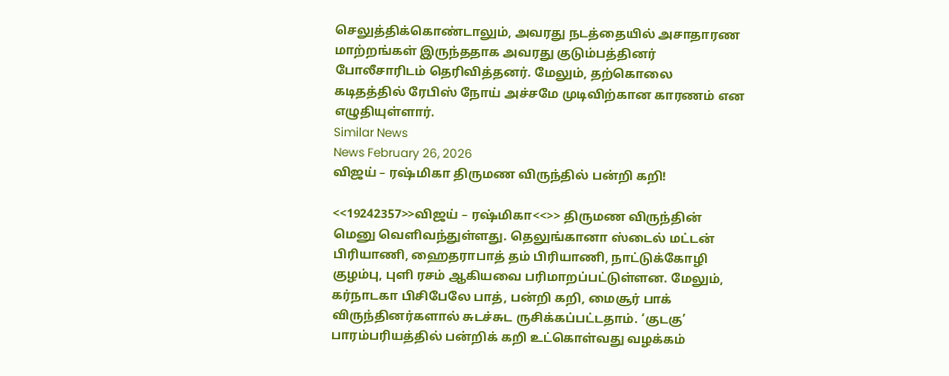செலுத்திக்கொண்டாலும், அவரது நடத்தையில் அசாதாரண மாற்றங்கள் இருந்ததாக அவரது குடும்பத்தினர் போலீசாரிடம் தெரிவித்தனர். மேலும், தற்கொலை கடிதத்தில் ரேபிஸ் நோய் அச்சமே முடிவிற்கான காரணம் என எழுதியுள்ளார்.
Similar News
News February 26, 2026
விஜய் – ரஷ்மிகா திருமண விருந்தில் பன்றி கறி!

<<19242357>>விஜய் – ரஷ்மிகா<<>> திருமண விருந்தின் மெனு வெளிவந்துள்ளது. தெலுங்கானா ஸ்டைல் மட்டன் பிரியாணி, ஹைதராபாத் தம் பிரியாணி, நாட்டுக்கோழி குழம்பு, புளி ரசம் ஆகியவை பரிமாறப்பட்டுள்ளன. மேலும், கர்நாடகா பிசிபேலே பாத், பன்றி கறி, மைசூர் பாக் விருந்தினர்களால் சுடச்சுட ருசிக்கப்பட்டதாம். ‘குடகு’ பாரம்பரியத்தில் பன்றிக் கறி உட்கொள்வது வழக்கம்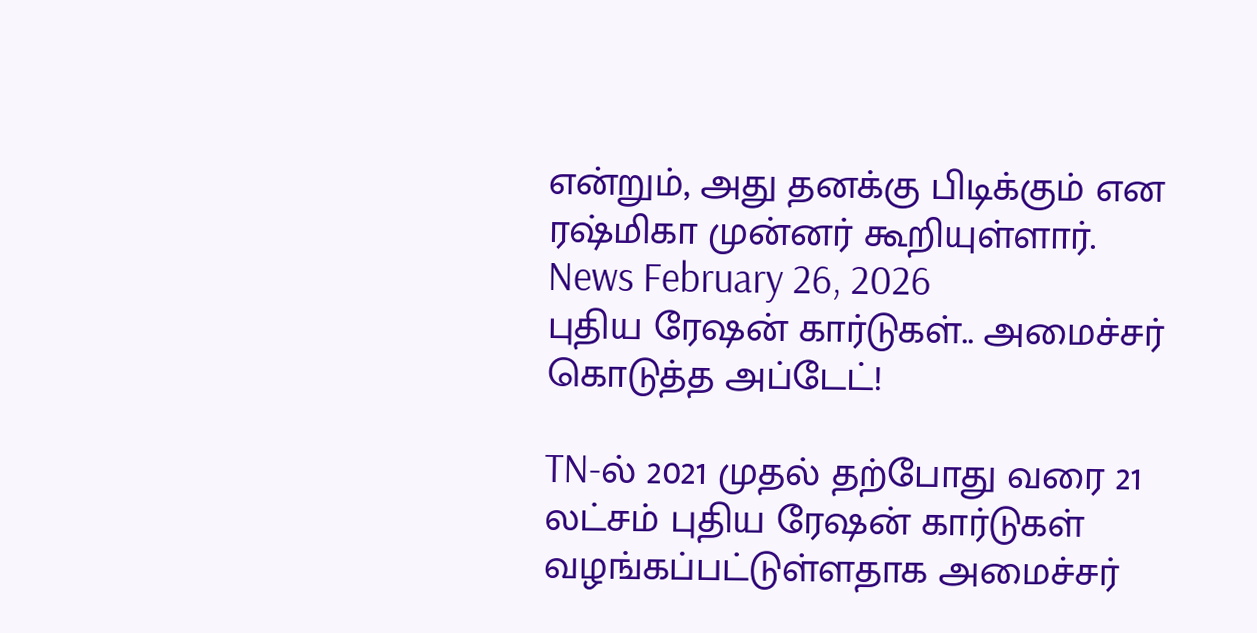என்றும், அது தனக்கு பிடிக்கும் என ரஷ்மிகா முன்னர் கூறியுள்ளார்.
News February 26, 2026
புதிய ரேஷன் கார்டுகள்.. அமைச்சர் கொடுத்த அப்டேட்!

TN-ல் 2021 முதல் தற்போது வரை 21 லட்சம் புதிய ரேஷன் கார்டுகள் வழங்கப்பட்டுள்ளதாக அமைச்சர்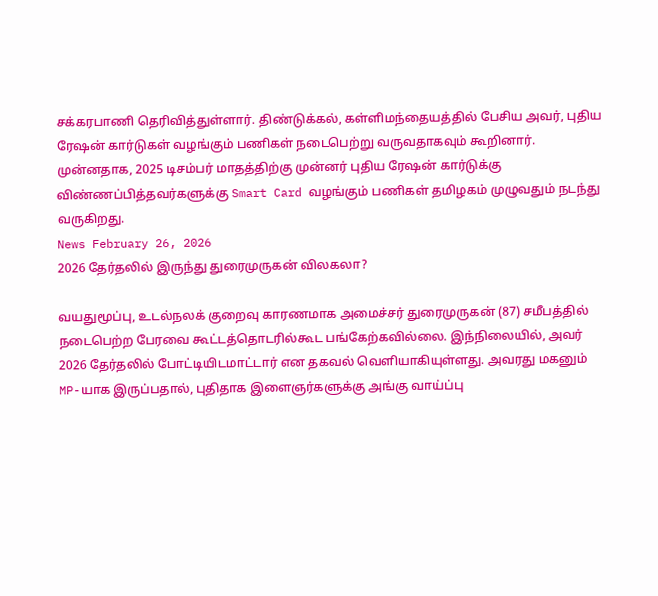சக்கரபாணி தெரிவித்துள்ளார். திண்டுக்கல், கள்ளிமந்தையத்தில் பேசிய அவர், புதிய ரேஷன் கார்டுகள் வழங்கும் பணிகள் நடைபெற்று வருவதாகவும் கூறினார். முன்னதாக, 2025 டிசம்பர் மாதத்திற்கு முன்னர் புதிய ரேஷன் கார்டுக்கு விண்ணப்பித்தவர்களுக்கு Smart Card வழங்கும் பணிகள் தமிழகம் முழுவதும் நடந்து வருகிறது.
News February 26, 2026
2026 தேர்தலில் இருந்து துரைமுருகன் விலகலா?

வயதுமூப்பு, உடல்நலக் குறைவு காரணமாக அமைச்சர் துரைமுருகன் (87) சமீபத்தில் நடைபெற்ற பேரவை கூட்டத்தொடரில்கூட பங்கேற்கவில்லை. இந்நிலையில், அவர் 2026 தேர்தலில் போட்டியிடமாட்டார் என தகவல் வெளியாகியுள்ளது. அவரது மகனும் MP-யாக இருப்பதால், புதிதாக இளைஞர்களுக்கு அங்கு வாய்ப்பு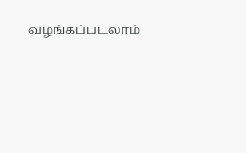வழங்கப்படலாம்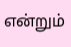என்றும்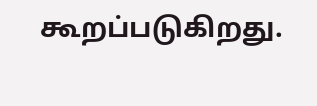கூறப்படுகிறது.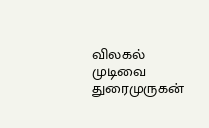விலகல் முடிவை துரைமுருகன்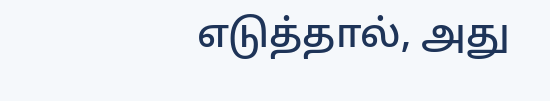எடுத்தால், அது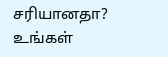சரியானதா? உங்கள்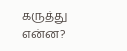கருத்து என்ன?